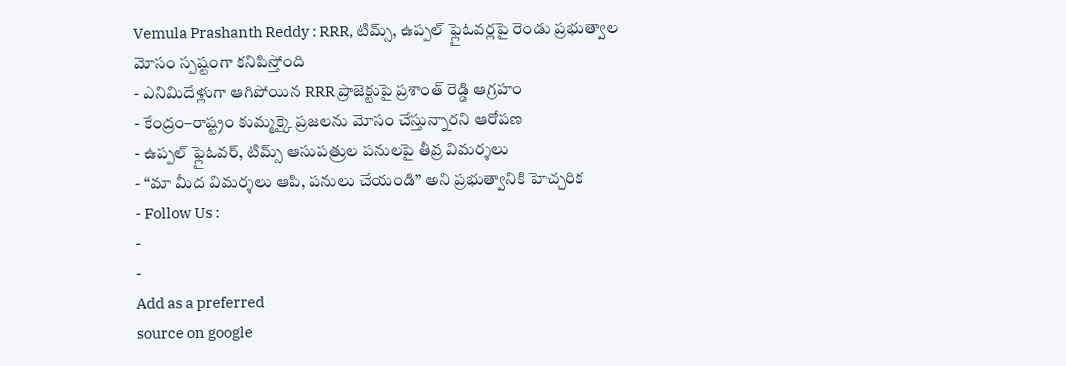Vemula Prashanth Reddy : RRR, టిమ్స్, ఉప్పల్ ఫ్లైఓవర్లపై రెండు ప్రభుత్వాల మోసం స్పష్టంగా కనిపిస్తోంది
- ఎనిమిదేళ్లుగా ఆగిపోయిన RRR ప్రాజెక్టుపై ప్రశాంత్ రెడ్డి ఆగ్రహం
- కేంద్రం–రాష్ట్రం కుమ్మక్కై ప్రజలను మోసం చేస్తున్నారని ఆరోపణ
- ఉప్పల్ ఫ్లైఓవర్, టిమ్స్ ఆసుపత్రుల పనులపై తీవ్ర విమర్శలు
- “మా మీద విమర్శలు ఆపి, పనులు చేయండి” అని ప్రభుత్వానికి హెచ్చరిక
- Follow Us :
-
-
Add as a preferred
source on google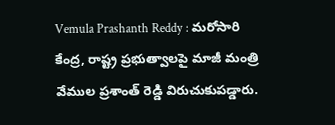Vemula Prashanth Reddy : మరోసారి కేంద్ర, రాష్ట్ర ప్రభుత్వాలపై మాజీ మంత్రి వేముల ప్రశాంత్ రెడ్డి విరుచుకుపడ్డారు.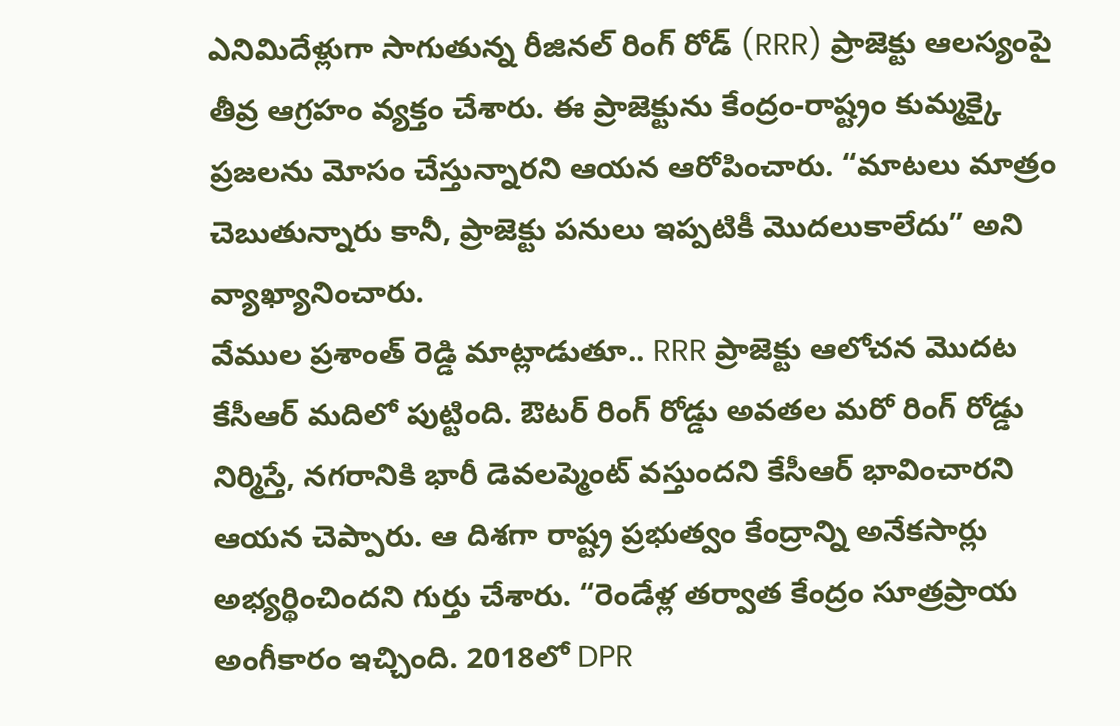ఎనిమిదేళ్లుగా సాగుతున్న రీజినల్ రింగ్ రోడ్ (RRR) ప్రాజెక్టు ఆలస్యంపై తీవ్ర ఆగ్రహం వ్యక్తం చేశారు. ఈ ప్రాజెక్టును కేంద్రం-రాష్ట్రం కుమ్మక్కై ప్రజలను మోసం చేస్తున్నారని ఆయన ఆరోపించారు. “మాటలు మాత్రం చెబుతున్నారు కానీ, ప్రాజెక్టు పనులు ఇప్పటికీ మొదలుకాలేదు” అని వ్యాఖ్యానించారు.
వేముల ప్రశాంత్ రెడ్డి మాట్లాడుతూ.. RRR ప్రాజెక్టు ఆలోచన మొదట కేసీఆర్ మదిలో పుట్టింది. ఔటర్ రింగ్ రోడ్డు అవతల మరో రింగ్ రోడ్డు నిర్మిస్తే, నగరానికి భారీ డెవలప్మెంట్ వస్తుందని కేసీఆర్ భావించారని ఆయన చెప్పారు. ఆ దిశగా రాష్ట్ర ప్రభుత్వం కేంద్రాన్ని అనేకసార్లు అభ్యర్థించిందని గుర్తు చేశారు. “రెండేళ్ల తర్వాత కేంద్రం సూత్రప్రాయ అంగీకారం ఇచ్చింది. 2018లో DPR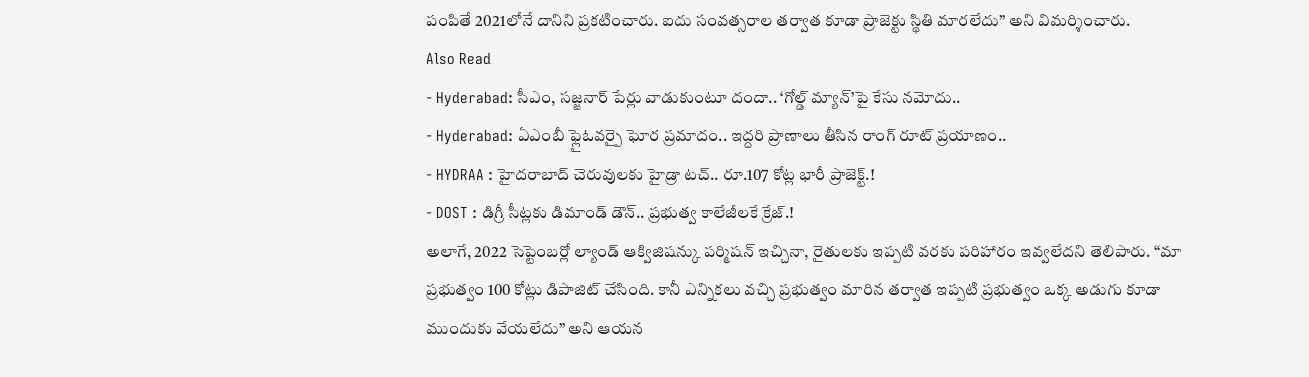పంపితే 2021లోనే దానిని ప్రకటించారు. ఐదు సంవత్సరాల తర్వాత కూడా ప్రాజెక్టు స్థితి మారలేదు” అని విమర్శించారు.
Also Read
- Hyderabad: సీఎం, సజ్జనార్ పేర్లు వాడుకుంటూ దందా.. ‘గోల్డ్ మ్యాన్’పై కేసు నమోదు..
- Hyderabad: ఏఎంబీ ఫ్లైఓవర్పై ఘోర ప్రమాదం.. ఇద్దరి ప్రాణాలు తీసిన రాంగ్ రూట్ ప్రయాణం..
- HYDRAA : హైదరాబాద్ చెరువులకు హైడ్రా టచ్.. రూ.107 కోట్ల భారీ ప్రాజెక్ట్.!
- DOST : డిగ్రీ సీట్లకు డిమాండ్ డౌన్.. ప్రభుత్వ కాలేజీలకే క్రేజ్.!
అలాగే, 2022 సెప్టెంబర్లో ల్యాండ్ ఆక్విజిషన్కు పర్మిషన్ ఇచ్చినా, రైతులకు ఇప్పటి వరకు పరిహారం ఇవ్వలేదని తెలిపారు. “మా ప్రభుత్వం 100 కోట్లు డిపాజిట్ చేసింది. కానీ ఎన్నికలు వచ్చి ప్రభుత్వం మారిన తర్వాత ఇప్పటి ప్రభుత్వం ఒక్క అడుగు కూడా ముందుకు వేయలేదు” అని ఆయన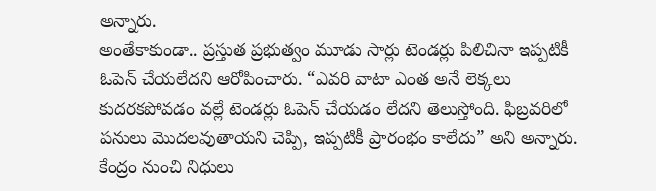అన్నారు.
అంతేకాకుండా.. ప్రస్తుత ప్రభుత్వం మూడు సార్లు టెండర్లు పిలిచినా ఇప్పటికీ ఓపెన్ చేయలేదని ఆరోపించారు. “ఎవరి వాటా ఎంత అనే లెక్కలు కుదరకపోవడం వల్లే టెండర్లు ఓపెన్ చేయడం లేదని తెలుస్తోంది. ఫిబ్రవరిలో పనులు మొదలవుతాయని చెప్పి, ఇప్పటికీ ప్రారంభం కాలేదు” అని అన్నారు. కేంద్రం నుంచి నిధులు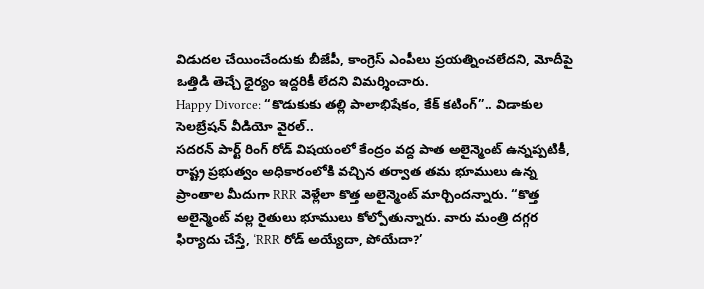విడుదల చేయించేందుకు బీజేపీ, కాంగ్రెస్ ఎంపీలు ప్రయత్నించలేదని, మోదీపై ఒత్తిడి తెచ్చే ధైర్యం ఇద్దరికీ లేదని విమర్శించారు.
Happy Divorce: “కొడుకుకు తల్లి పాలాభిషేకం, కేక్ కటింగ్”.. విడాకుల సెలబ్రేషన్ వీడియో వైరల్..
సదరన్ పార్ట్ రింగ్ రోడ్ విషయంలో కేంద్రం వద్ద పాత అలైన్మెంట్ ఉన్నప్పటికీ, రాష్ట్ర ప్రభుత్వం అధికారంలోకి వచ్చిన తర్వాత తమ భూములు ఉన్న ప్రాంతాల మీదుగా RRR వెళ్లేలా కొత్త అలైన్మెంట్ మార్చిందన్నారు. “కొత్త అలైన్మెంట్ వల్ల రైతులు భూములు కోల్పోతున్నారు. వారు మంత్రి దగ్గర ఫిర్యాదు చేస్తే, ‘RRR రోడ్ అయ్యేదా, పోయేదా?’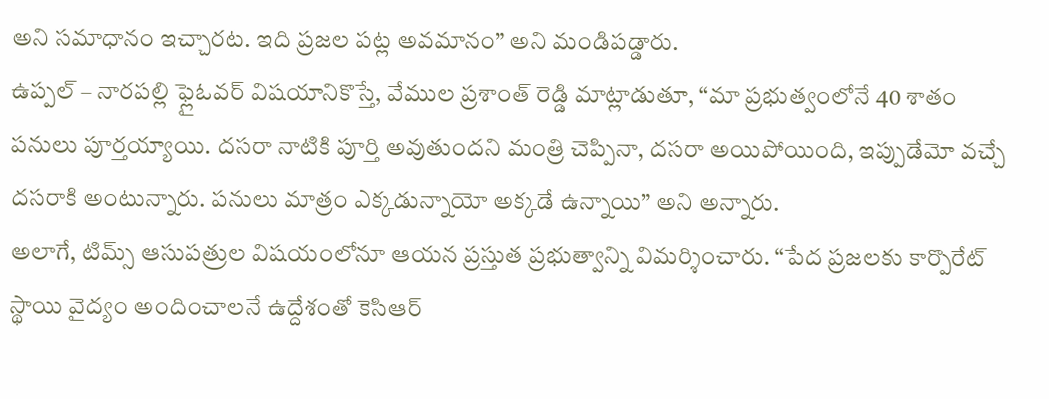అని సమాధానం ఇచ్చారట. ఇది ప్రజల పట్ల అవమానం” అని మండిపడ్డారు.
ఉప్పల్ – నారపల్లి ఫ్లైఓవర్ విషయానికొస్తే, వేముల ప్రశాంత్ రెడ్డి మాట్లాడుతూ, “మా ప్రభుత్వంలోనే 40 శాతం పనులు పూర్తయ్యాయి. దసరా నాటికి పూర్తి అవుతుందని మంత్రి చెప్పినా, దసరా అయిపోయింది, ఇప్పుడేమో వచ్చే దసరాకి అంటున్నారు. పనులు మాత్రం ఎక్కడున్నాయో అక్కడే ఉన్నాయి” అని అన్నారు.
అలాగే, టిమ్స్ ఆసుపత్రుల విషయంలోనూ ఆయన ప్రస్తుత ప్రభుత్వాన్ని విమర్శించారు. “పేద ప్రజలకు కార్పొరేట్ స్థాయి వైద్యం అందించాలనే ఉద్దేశంతో కెసిఆర్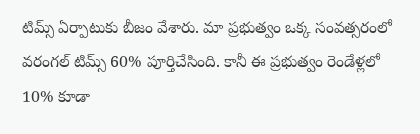టిమ్స్ ఏర్పాటుకు బీజం వేశారు. మా ప్రభుత్వం ఒక్క సంవత్సరంలో వరంగల్ టిమ్స్ 60% పూర్తిచేసింది. కానీ ఈ ప్రభుత్వం రెండేళ్లలో 10% కూడా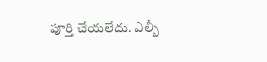పూర్తి చేయలేదు. ఎల్బీ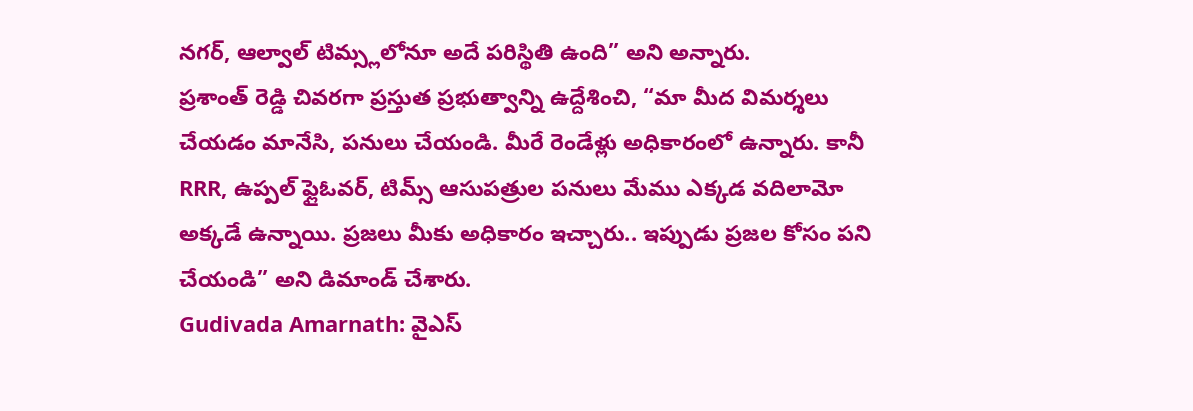నగర్, ఆల్వాల్ టిమ్స్లలోనూ అదే పరిస్థితి ఉంది” అని అన్నారు.
ప్రశాంత్ రెడ్డి చివరగా ప్రస్తుత ప్రభుత్వాన్ని ఉద్దేశించి, “మా మీద విమర్శలు చేయడం మానేసి, పనులు చేయండి. మీరే రెండేళ్లు అధికారంలో ఉన్నారు. కానీ RRR, ఉప్పల్ ఫ్లైఓవర్, టిమ్స్ ఆసుపత్రుల పనులు మేము ఎక్కడ వదిలామో అక్కడే ఉన్నాయి. ప్రజలు మీకు అధికారం ఇచ్చారు.. ఇప్పుడు ప్రజల కోసం పని చేయండి” అని డిమాండ్ చేశారు.
Gudivada Amarnath: వైఎస్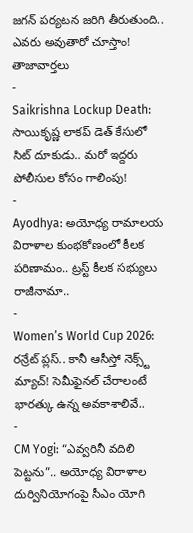జగన్ పర్యటన జరిగి తీరుతుంది.. ఎవరు అవుతారో చూస్తాం!
తాజావార్తలు
-
Saikrishna Lockup Death: సాయికృష్ణ లాకప్ డెత్ కేసులో సిట్ దూకుడు.. మరో ఇద్దరు పోలీసుల కోసం గాలింపు!
-
Ayodhya: అయోధ్య రామాలయ విరాళాల కుంభకోణంలో కీలక పరిణామం.. ట్రస్ట్ కీలక సభ్యులు రాజీనామా..
-
Women’s World Cup 2026: రన్రేట్ ప్లస్.. కానీ ఆసీస్తో నెక్స్ట్ మ్యాచ్! సెమీఫైనల్ చేరాలంటే భారత్కు ఉన్న అవకాశాలివే..
-
CM Yogi: “ఎవ్వరినీ వదిలి పెట్టను”.. అయోధ్య విరాళాల దుర్వినియోగంపై సీఎం యోగి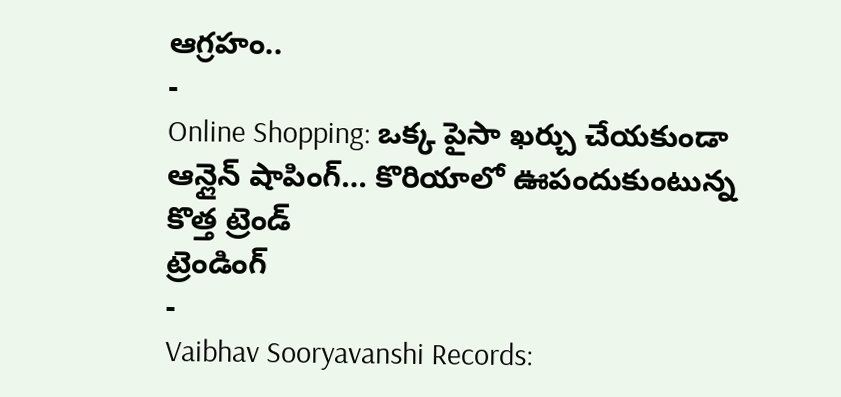ఆగ్రహం..
-
Online Shopping: ఒక్క పైసా ఖర్చు చేయకుండా ఆన్లైన్ షాపింగ్… కొరియాలో ఊపందుకుంటున్న కొత్త ట్రెండ్
ట్రెండింగ్
-
Vaibhav Sooryavanshi Records: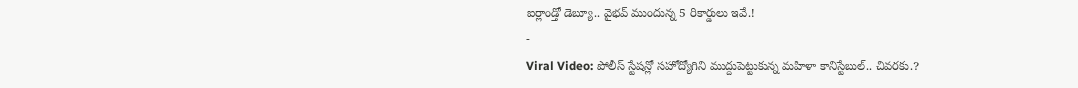ఐర్లాండ్తో డెబ్యూ.. వైభవ్ ముందున్న 5 రికార్డులు ఇవే.!
-
Viral Video: పోలీస్ స్టేషన్లో సహోద్యోగిని ముద్దుపెట్టుకున్న మహిళా కానిస్టేబుల్.. చివరకు.?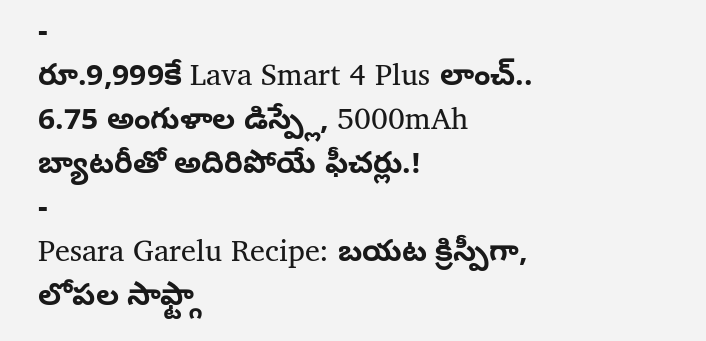-
రూ.9,999కే Lava Smart 4 Plus లాంచ్.. 6.75 అంగుళాల డిస్ప్లే, 5000mAh బ్యాటరీతో అదిరిపోయే ఫీచర్లు.!
-
Pesara Garelu Recipe: బయట క్రిస్పీగా, లోపల సాఫ్ట్గా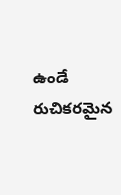ఉండే రుచికరమైన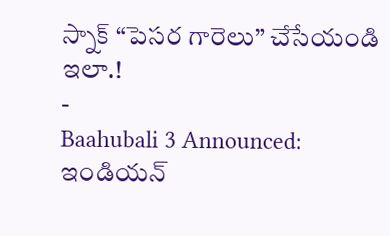స్నాక్ “పెసర గారెలు” చేసేయండి ఇలా.!
-
Baahubali 3 Announced: ఇండియన్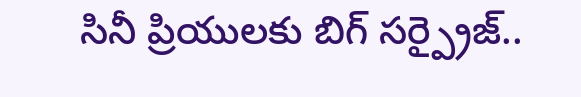సినీ ప్రియులకు బిగ్ సర్ప్రైజ్..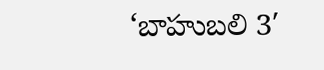‘బాహుబలి 3′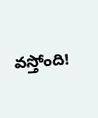వస్తోంది!